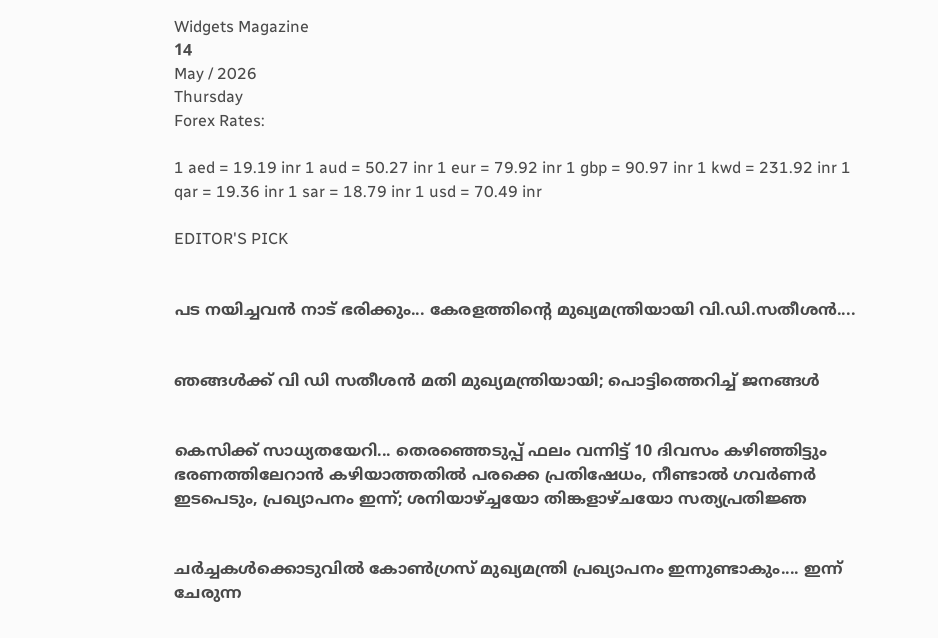Widgets Magazine
14
May / 2026
Thursday
Forex Rates:

1 aed = 19.19 inr 1 aud = 50.27 inr 1 eur = 79.92 inr 1 gbp = 90.97 inr 1 kwd = 231.92 inr 1 qar = 19.36 inr 1 sar = 18.79 inr 1 usd = 70.49 inr

EDITOR'S PICK


പട നയിച്ചവൻ നാട് ഭരിക്കും... കേരളത്തിന്റെ മുഖ്യമന്ത്രിയായി വി.ഡി.സതീശൻ....


ഞങ്ങൾക്ക് വി ഡി സതീശൻ മതി മുഖ്യമന്ത്രിയായി; പൊട്ടിത്തെറിച്ച് ജനങ്ങൾ


കെസിക്ക് സാധ്യതയേറി... തെരഞ്ഞെടുപ്പ് ഫലം വന്നിട്ട് 10 ദിവസം കഴിഞ്ഞിട്ടും ഭരണത്തിലേറാന്‍ കഴിയാത്തതില്‍ പരക്കെ പ്രതിഷേധം, നീണ്ടാല്‍ ഗവര്‍ണര്‍ ഇടപെടും, പ്രഖ്യാപനം ഇന്ന്; ശനിയാഴ്ച്ചയോ തിങ്കളാഴ്ചയോ സത്യപ്രതിജ്ഞ


ചർച്ചകൾക്കൊടുവിൽ കോൺഗ്രസ് മുഖ്യമന്ത്രി പ്രഖ്യാപനം ഇന്നുണ്ടാകും.... ഇന്ന് ചേരുന്ന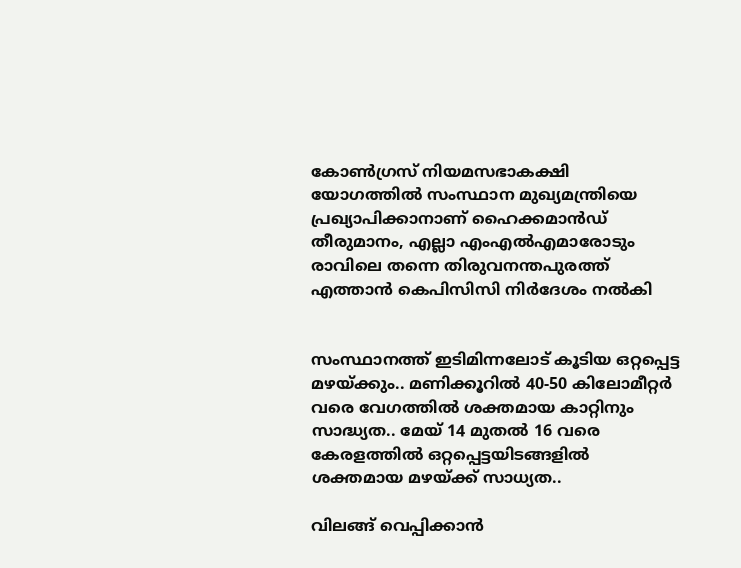കോൺഗ്രസ് നിയമസഭാകക്ഷി യോഗത്തിൽ സംസ്ഥാന മുഖ്യമന്ത്രിയെ പ്രഖ്യാപിക്കാനാണ് ഹൈക്കമാൻഡ് തീരുമാനം, എല്ലാ എംഎൽ‌എമാരോടും രാവിലെ തന്നെ തിരുവനന്തപുരത്ത് എത്താൻ കെപിസിസി നിർദേശം നൽകി


സംസ്ഥാനത്ത് ഇടിമിന്നലോട് കൂടിയ ഒറ്റപ്പെട്ട മഴയ്ക്കും.. മണിക്കൂറിൽ 40-50 കിലോമീറ്റർ വരെ വേഗത്തിൽ ശക്തമായ കാറ്റിനും സാദ്ധ്യത.. മേയ് 14 മുതൽ 16 വരെ കേരളത്തിൽ ഒറ്റപ്പെട്ടയിടങ്ങളിൽ ശക്തമായ മഴയ്ക്ക് സാധ്യത..

വിലങ്ങ് വെപ്പിക്കാന്‍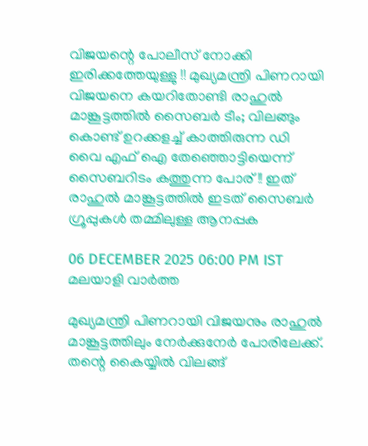വിജയന്റെ പോലീസ് നോക്കി ഇരിക്കത്തേയുള്ളു !! മുഖ്യമന്ത്രി പിണറായി വിജയനെ കയറിതോണ്ടി രാഹുല്‍ മാങ്കൂട്ടത്തില്‍ സൈബര്‍ ടീം; വിലങ്ങും കൊണ്ട് ഉറക്കളച്ച് കാത്തിരുന്ന ഡി വൈ എഫ് ഐ തേഞ്ഞൊട്ടിയെന്ന് സൈബറിടം കത്തുന്ന പോര്!! ഇത് രാഹുല്‍ മാങ്കൂട്ടത്തില്‍ ഇടത് സൈബര്‍ ഗ്രൂപ്പുകള്‍ തമ്മിലുള്ള ആനപ്പക

06 DECEMBER 2025 06:00 PM IST
മലയാളി വാര്‍ത്ത

മുഖ്യമന്ത്രി പിണറായി വിജയനും രാഹുല്‍ മാങ്കൂട്ടത്തിലും നേര്‍ക്കുനേര്‍ പോരിലേക്ക്. തന്റെ കൈയ്യില്‍ വിലങ്ങ്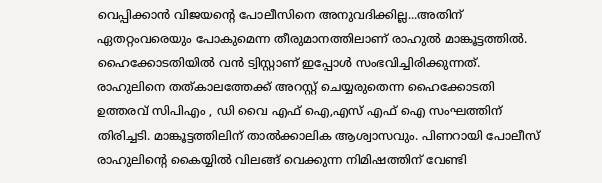വെപ്പിക്കാന്‍ വിജയന്റെ പോലീസിനെ അനുവദിക്കില്ല...അതിന് ഏതറ്റംവരെയും പോകുമെന്ന തീരുമാനത്തിലാണ് രാഹുല്‍ മാങ്കൂട്ടത്തില്‍. ഹൈക്കോടതിയില്‍ വന്‍ ട്വിസ്റ്റാണ് ഇപ്പോള്‍ സംഭവിച്ചിരിക്കുന്നത്. രാഹുലിനെ തത്കാലത്തേക്ക് അറസ്റ്റ് ചെയ്യരുതെന്ന ഹൈക്കോടതി ഉത്തരവ് സിപിഎം , ഡി വൈ എഫ് ഐ,എസ് എഫ് ഐ സംഘത്തിന് തിരിച്ചടി. മാങ്കൂട്ടത്തിലിന് താല്‍ക്കാലിക ആശ്വാസവും. പിണറായി പോലീസ് രാഹുലിന്റെ കൈയ്യില്‍ വിലങ്ങ് വെക്കുന്ന നിമിഷത്തിന് വേണ്ടി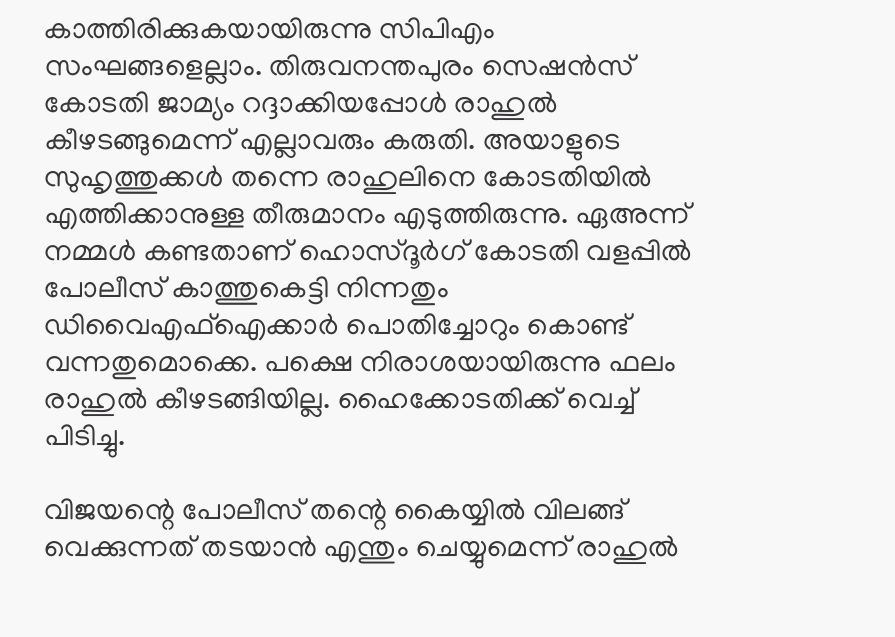കാത്തിരിക്കുകയായിരുന്നു സിപിഎം സംഘങ്ങളെല്ലാം. തിരുവനന്തപുരം സെഷന്‍സ് കോടതി ജാമ്യം റദ്ദാക്കിയപ്പോള്‍ രാഹുല്‍ കീഴടങ്ങുമെന്ന് എല്ലാവരും കരുതി. അയാളുടെ സുഹൃത്തുക്കള്‍ തന്നെ രാഹുലിനെ കോടതിയില്‍ എത്തിക്കാനുള്ള തീരുമാനം എടുത്തിരുന്നു. ഏഅന്ന് നമ്മള്‍ കണ്ടതാണ് ഹൊസ്ദൂര്‍ഗ് കോടതി വളപ്പില്‍ പോലീസ് കാത്തുകെട്ടി നിന്നതും ഡിവൈഎഫ്‌ഐക്കാര്‍ പൊതിച്ചോറും കൊണ്ട് വന്നതുമൊക്കെ. പക്ഷെ നിരാശയായിരുന്നു ഫലം രാഹുല്‍ കീഴടങ്ങിയില്ല. ഹൈക്കോടതിക്ക് വെച്ച് പിടിച്ചു.

വിജയന്റെ പോലീസ് തന്റെ കൈയ്യില്‍ വിലങ്ങ് വെക്കുന്നത് തടയാന്‍ എന്തും ചെയ്യുമെന്ന് രാഹുല്‍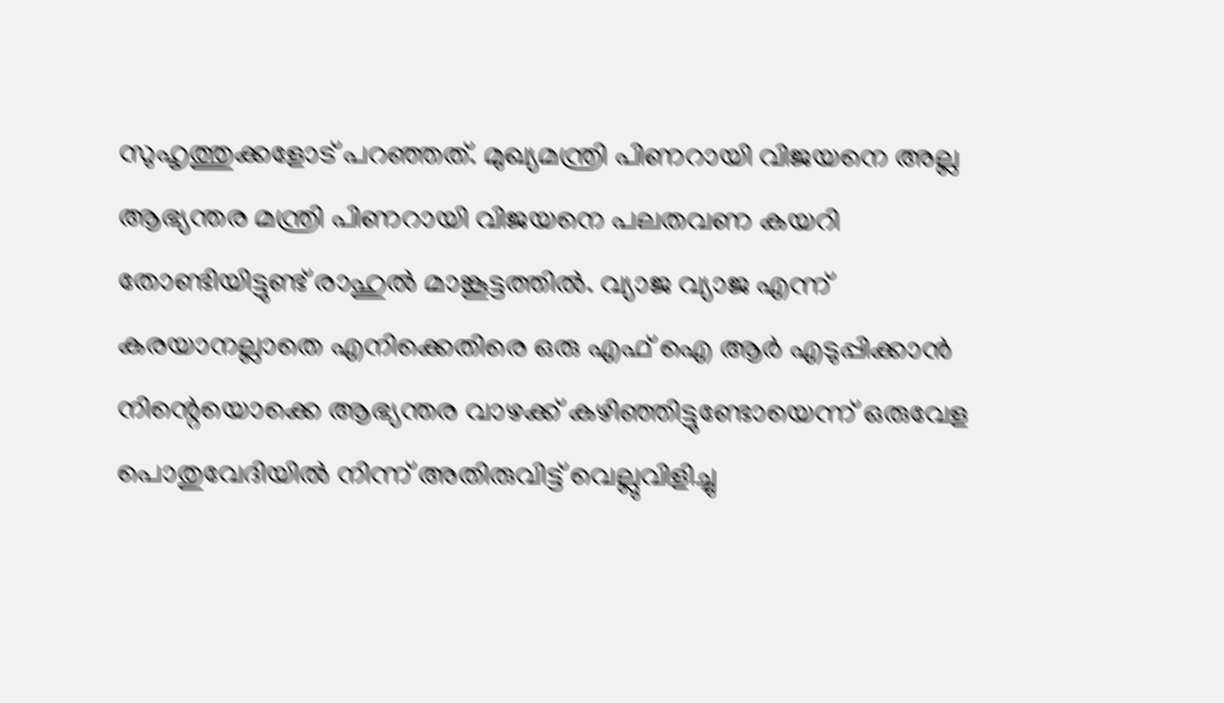സുഹൃത്തുക്കളോട് പറഞ്ഞത്. മുഖ്യമന്ത്രി പിണറായി വിജയനെ അല്ല ആഭ്യന്തര മന്ത്രി പിണറായി വിജയനെ പലതവണ കയറി തോണ്ടിയിട്ടുണ്ട് രാഹുല്‍ മാങ്കൂട്ടത്തില്‍. വ്യാജ വ്യാജ എന്ന് കരയാനല്ലാതെ എനിക്കെതിരെ ഒരു എഫ് ഐ ആര്‍ എടുപ്പിക്കാന്‍ നിന്റെയൊക്കെ ആഭ്യന്തര വാഴക്ക് കഴിഞ്ഞിട്ടുണ്ടോയെന്ന് ഒരുവേള പൊതുവേദിയില്‍ നിന്ന് അതിരുവിട്ട് വെല്ലുവിളിച്ചു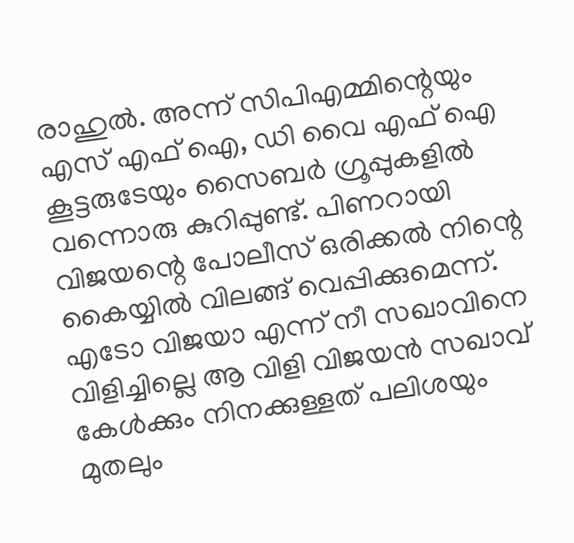രാഹുല്‍. അന്ന് സിപിഎമ്മിന്റെയും എസ് എഫ് ഐ, ഡി വൈ എഫ് ഐ കൂട്ടരുടേയും സൈബര്‍ ഗ്രൂപ്പുകളില്‍ വന്നൊരു കുറിപ്പുണ്ട്. പിണറായി വിജയന്റെ പോലീസ് ഒരിക്കല്‍ നിന്റെ കൈയ്യില്‍ വിലങ്ങ് വെപ്പിക്കുമെന്ന്. എടോ വിജയാ എന്ന് നീ സഖാവിനെ വിളിച്ചില്ലെ ആ വിളി വിജയന്‍ സഖാവ് കേള്‍ക്കും നിനക്കുള്ളത് പലിശയും മുതലും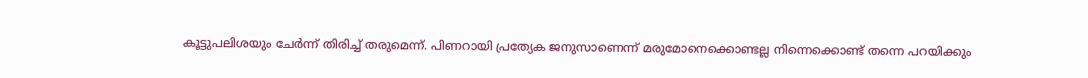കൂട്ടുപലിശയും ചേര്‍ന്ന് തിരിച്ച് തരുമെന്ന്. പിണറായി പ്രത്യേക ജനുസാണെന്ന് മരുമോനെക്കൊണ്ടല്ല നിന്നെക്കൊണ്ട് തന്നെ പറയിക്കും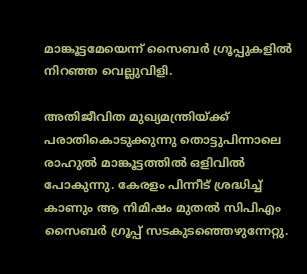മാങ്കൂട്ടമേയെന്ന് സൈബര്‍ ഗ്രൂപ്പുകളില്‍ നിറഞ്ഞ വെല്ലുവിളി.

അതിജീവിത മുഖ്യമന്ത്രിയ്ക്ക് പരാതികൊടുക്കുന്നു തൊട്ടുപിന്നാലെ രാഹുല്‍ മാങ്കൂട്ടത്തില്‍ ഒളിവില്‍ പോകുന്നു. കേരളം പിന്നീട് ശ്രദ്ധിച്ച് കാണും ആ നിമിഷം മുതല്‍ സിപിഎം സൈബര്‍ ഗ്രൂപ്പ് സടകുടഞ്ഞെഴുന്നേറ്റു.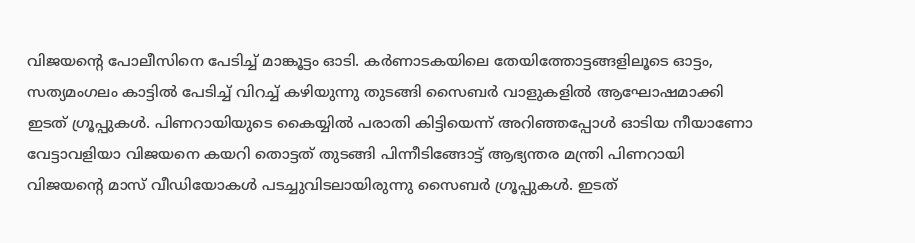വിജയന്റെ പോലീസിനെ പേടിച്ച് മാങ്കൂട്ടം ഓടി. കര്‍ണാടകയിലെ തേയിത്തോട്ടങ്ങളിലൂടെ ഓട്ടം, സത്യമംഗലം കാട്ടില്‍ പേടിച്ച് വിറച്ച് കഴിയുന്നു തുടങ്ങി സൈബര്‍ വാളുകളില്‍ ആഘോഷമാക്കി ഇടത് ഗ്രൂപ്പുകള്‍. പിണറായിയുടെ കൈയ്യില്‍ പരാതി കിട്ടിയെന്ന് അറിഞ്ഞപ്പോള്‍ ഓടിയ നീയാണോ വേട്ടാവളിയാ വിജയനെ കയറി തൊട്ടത് തുടങ്ങി പിന്നീടിങ്ങോട്ട് ആഭ്യന്തര മന്ത്രി പിണറായി വിജയന്റെ മാസ് വീഡിയോകള്‍ പടച്ചുവിടലായിരുന്നു സൈബര്‍ ഗ്രൂപ്പുകള്‍. ഇടത്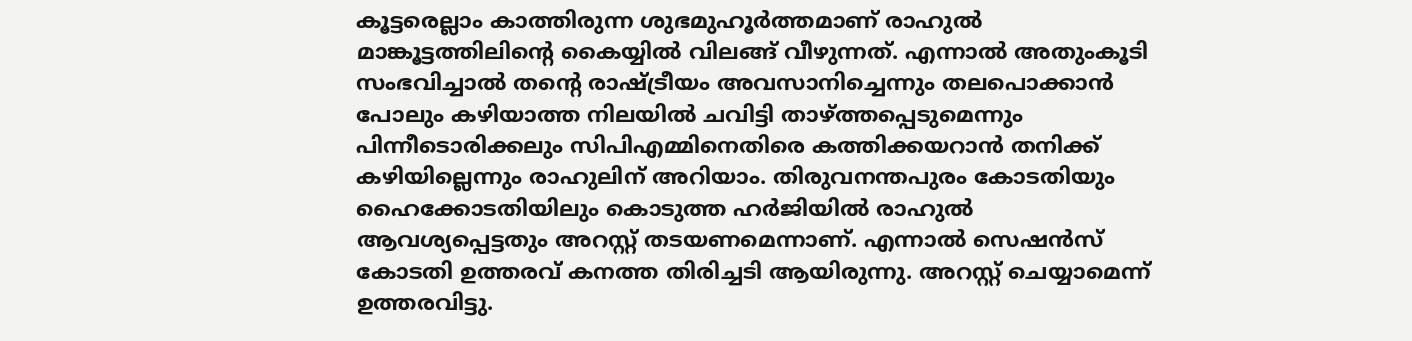കൂട്ടരെല്ലാം കാത്തിരുന്ന ശുഭമുഹൂര്‍ത്തമാണ് രാഹുല്‍ മാങ്കൂട്ടത്തിലിന്റെ കൈയ്യില്‍ വിലങ്ങ് വീഴുന്നത്. എന്നാല്‍ അതുംകൂടി സംഭവിച്ചാല്‍ തന്റെ രാഷ്ട്രീയം അവസാനിച്ചെന്നും തലപൊക്കാന്‍ പോലും കഴിയാത്ത നിലയില്‍ ചവിട്ടി താഴ്ത്തപ്പെടുമെന്നും പിന്നീടൊരിക്കലും സിപിഎമ്മിനെതിരെ കത്തിക്കയറാന്‍ തനിക്ക് കഴിയില്ലെന്നും രാഹുലിന് അറിയാം. തിരുവനന്തപുരം കോടതിയും ഹൈക്കോടതിയിലും കൊടുത്ത ഹര്‍ജിയില്‍ രാഹുല്‍ ആവശ്യപ്പെട്ടതും അറസ്റ്റ് തടയണമെന്നാണ്. എന്നാല്‍ സെഷന്‍സ് കോടതി ഉത്തരവ് കനത്ത തിരിച്ചടി ആയിരുന്നു. അറസ്റ്റ് ചെയ്യാമെന്ന് ഉത്തരവിട്ടു.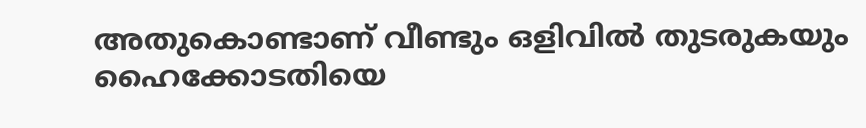അതുകൊണ്ടാണ് വീണ്ടും ഒളിവില്‍ തുടരുകയും ഹൈക്കോടതിയെ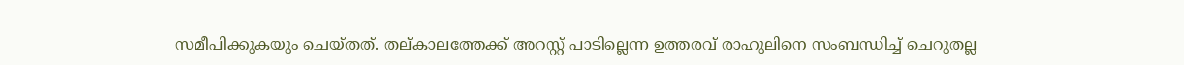സമീപിക്കുകയും ചെയ്തത്. തല്കാലത്തേക്ക് അറസ്റ്റ് പാടില്ലെന്ന ഉത്തരവ് രാഹുലിനെ സംബന്ധിച്ച് ചെറുതല്ല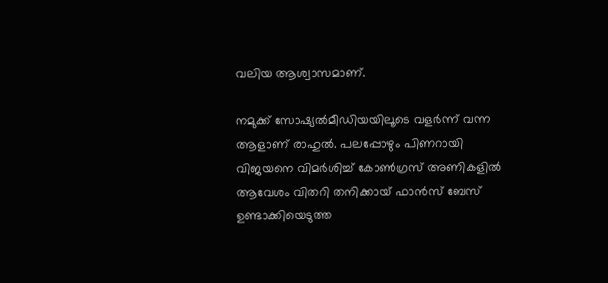വലിയ ആശ്വാസമാണ്.

നമുക്ക് സോഷ്യല്‍മീഡിയയിലൂടെ വളര്‍ന്ന് വന്ന ആളാണ് രാഹുല്‍. പലപ്പോഴും പിണറായി വിജയനെ വിമര്‍ശിച്ച് കോണ്‍ഗ്രസ് അണികളില്‍ ആവേശം വിതറി തനിക്കായ് ഫാന്‍സ് ബേസ് ഉണ്ടാക്കിയെടുത്ത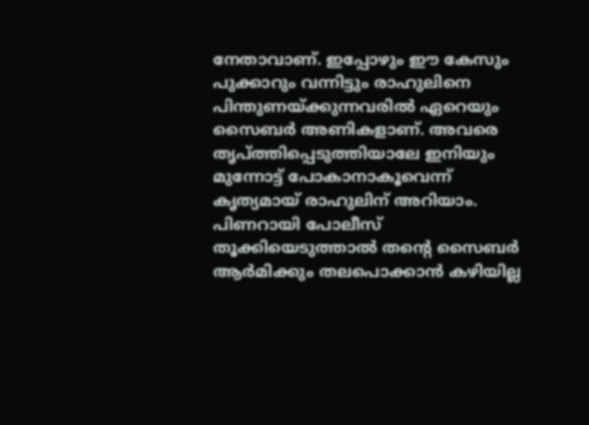നേതാവാണ്. ഇപ്പോഴും ഈ കേസും പുക്കാറും വന്നിട്ടും രാഹുലിനെ പിന്തുണയ്ക്കുന്നവരില്‍ ഏറെയും സൈബര്‍ അണികളാണ്. അവരെ തൃപ്ത്തിപ്പെടുത്തിയാലേ ഇനിയും മുന്നോട്ട് പോകാനാകൂവെന്ന് കൃത്യമായ് രാഹുലിന് അറിയാം. പിണറായി പോലീസ് തൂക്കിയെടുത്താല്‍ തന്റെ സൈബര്‍ ആര്‍മിക്കും തലപൊക്കാന്‍ കഴിയില്ല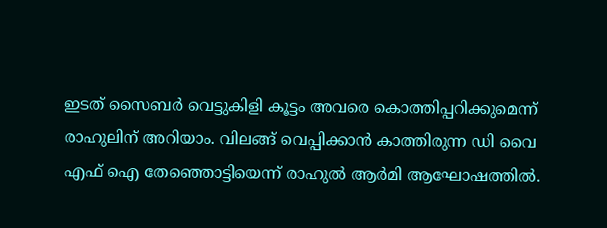ഇടത് സൈബര്‍ വെട്ടുകിളി കൂട്ടം അവരെ കൊത്തിപ്പറിക്കുമെന്ന് രാഹുലിന് അറിയാം. വിലങ്ങ് വെപ്പിക്കാന്‍ കാത്തിരുന്ന ഡി വൈ എഫ് ഐ തേഞ്ഞൊട്ടിയെന്ന് രാഹുല്‍ ആര്‍മി ആഘോഷത്തില്‍.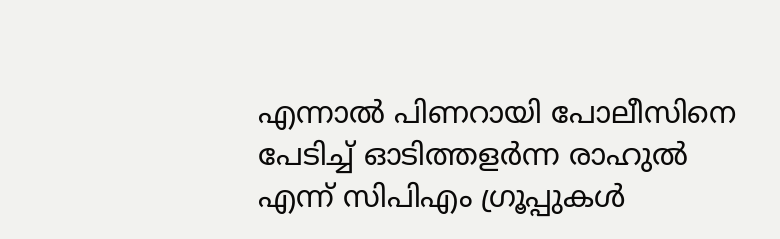എന്നാല്‍ പിണറായി പോലീസിനെ പേടിച്ച് ഓടിത്തളര്‍ന്ന രാഹുല്‍ എന്ന് സിപിഎം ഗ്രൂപ്പുകള്‍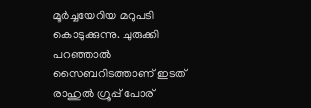മൂര്‍ച്ചയേറിയ മറുപടി കൊടുക്കുന്നു. ചുരുക്കി പറഞ്ഞാല്‍ സൈബറിടത്താണ് ഇടത് രാഹുല്‍ ഗ്രൂപ്പ് പോര്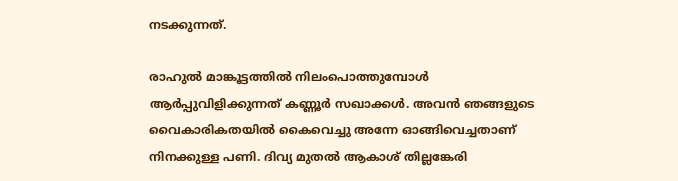നടക്കുന്നത്.

രാഹുല്‍ മാങ്കൂട്ടത്തില്‍ നിലംപൊത്തുമ്പോള്‍ ആര്‍പ്പുവിളിക്കുന്നത് കണ്ണൂര്‍ സഖാക്കള്‍. അവന്‍ ഞങ്ങളുടെ വൈകാരികതയില്‍ കൈവെച്ചു അന്നേ ഓങ്ങിവെച്ചതാണ് നിനക്കുള്ള പണി. ദിവ്യ മുതല്‍ ആകാശ് തില്ലങ്കേരി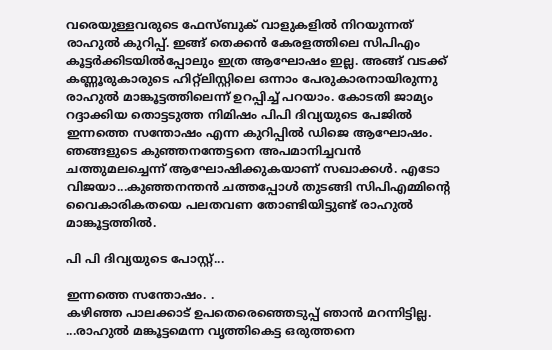വരെയുള്ളവരുടെ ഫേസ്ബുക് വാളുകളില്‍ നിറയുന്നത് രാഹുല്‍ കുറിപ്പ്. ഇങ്ങ് തെക്കന്‍ കേരളത്തിലെ സിപിഎം കൂട്ടര്‍ക്കിടയില്‍പ്പോലും ഇത്ര ആഘോഷം ഇല്ല. അങ്ങ് വടക്ക് കണ്ണൂരുകാരുടെ ഹിറ്റ്‌ലിസ്റ്റിലെ ഒന്നാം പേരുകാരനായിരുന്നു രാഹുല്‍ മാങ്കൂട്ടത്തിലെന്ന് ഉറപ്പിച്ച് പറയാം. കോടതി ജാമ്യം റദ്ദാക്കിയ തൊട്ടടുത്ത നിമിഷം പിപി ദിവ്യയുടെ പേജില്‍ ഇന്നത്തെ സന്തോഷം എന്ന കുറിപ്പില്‍ ഡിജെ ആഘോഷം. ഞങ്ങളുടെ കുഞ്ഞനന്തേട്ടനെ അപമാനിച്ചവന്‍ ചത്തുമലച്ചെന്ന് ആഘോഷിക്കുകയാണ് സഖാക്കള്‍. എടോ വിജയാ...കുഞ്ഞനന്തന്‍ ചത്തപ്പോള്‍ തുടങ്ങി സിപിഎമ്മിന്റെ വൈകാരികതയെ പലതവണ തോണ്ടിയിട്ടുണ്ട് രാഹുല്‍ മാങ്കൂട്ടത്തില്‍.

പി പി ദിവ്യയുടെ പോസ്റ്റ്...

ഇന്നത്തെ സന്തോഷം. .
കഴിഞ്ഞ പാലക്കാട് ഉപതെരെഞ്ഞെടുപ്പ് ഞാന്‍ മറന്നിട്ടില്ല. ...രാഹുല്‍ മങ്കൂട്ടമെന്ന വൃത്തികെട്ട ഒരുത്തനെ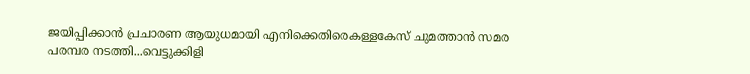ജയിപ്പിക്കാന്‍ പ്രചാരണ ആയുധമായി എനിക്കെതിരെകള്ളകേസ് ചുമത്താന്‍ സമര പരമ്പര നടത്തി...വെട്ടുക്കിളി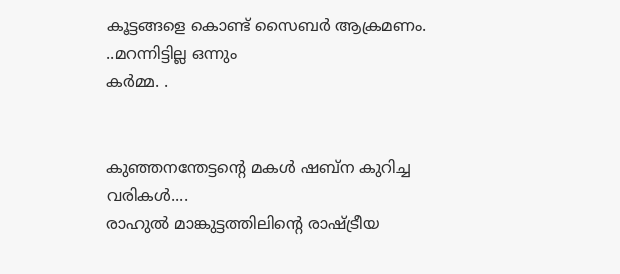കൂട്ടങ്ങളെ കൊണ്ട് സൈബര്‍ ആക്രമണം. ..മറന്നിട്ടില്ല ഒന്നും
കര്‍മ്മ. .


കുഞ്ഞനന്തേട്ടന്റെ മകള്‍ ഷബ്‌ന കുറിച്ച വരികള്‍....
രാഹുല്‍ മാങ്കുട്ടത്തിലിന്റെ രാഷ്ട്രീയ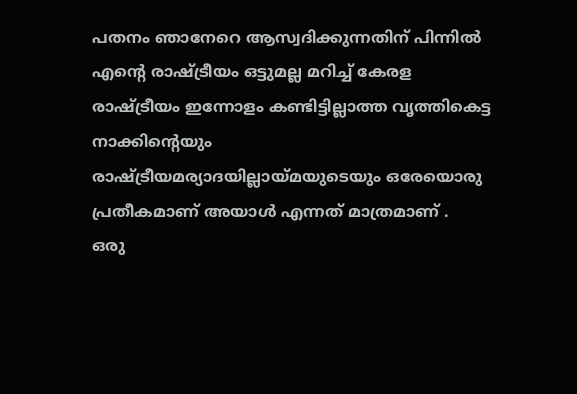പതനം ഞാനേറെ ആസ്വദിക്കുന്നതിന് പിന്നില്‍ എന്റെ രാഷ്ട്രീയം ഒട്ടുമല്ല മറിച്ച് കേരള രാഷ്ട്രീയം ഇന്നോളം കണ്ടിട്ടില്ലാത്ത വൃത്തികെട്ട നാക്കിന്റെയും രാഷ്ട്രീയമര്യാദയില്ലായ്മയുടെയും ഒരേയൊരു പ്രതീകമാണ് അയാള്‍ എന്നത് മാത്രമാണ് .
ഒരു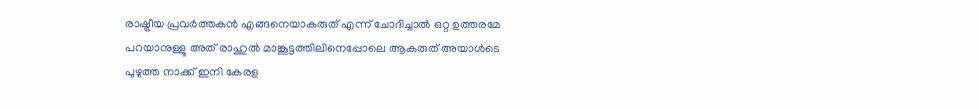രാഷ്ട്രീയ പ്രവര്‍ത്തകന്‍ എങ്ങനെയാകരുത് എന്ന് ചോദിച്ചാല്‍ ഒറ്റ ഉത്തരമേ പറയാനുള്ളൂ അത് രാഹുല്‍ മാങ്കൂട്ടത്തിലിനെപ്പോലെ ആകരുത് അയാള്‍ടെ പുഴുത്ത നാക്ക് ഇനി കേരള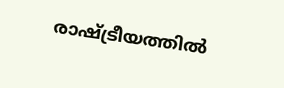രാഷ്ട്രീയത്തില്‍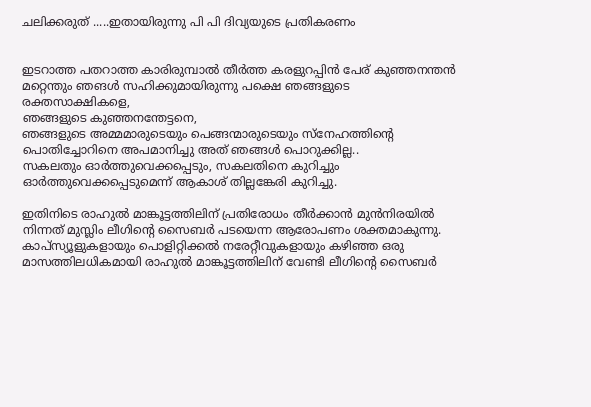ചലിക്കരുത് .....ഇതായിരുന്നു പി പി ദിവ്യയുടെ പ്രതികരണം


ഇടറാത്ത പതറാത്ത കാരിരുമ്പാല്‍ തീര്‍ത്ത കരളുറപ്പിന്‍ പേര് കുഞ്ഞനന്തന്‍
മറ്റെന്തും ഞങള്‍ സഹിക്കുമായിരുന്നു പക്ഷെ ഞങ്ങളുടെ രക്തസാക്ഷികളെ,
ഞങ്ങളുടെ കുഞ്ഞനന്തേട്ടനെ,
ഞങ്ങളുടെ അമ്മമാരുടെയും പെങ്ങന്മാരുടെയും സ്‌നേഹത്തിന്റെ പൊതിച്ചോറിനെ അപമാനിച്ചു അത് ഞങ്ങള്‍ പൊറുക്കില്ല..
സകലതും ഓര്‍ത്തുവെക്കപ്പെടും, സകലതിനെ കുറിച്ചും ഓര്‍ത്തുവെക്കപ്പെടുമെന്ന് ആകാശ് തില്ലങ്കേരി കുറിച്ചു.

ഇതിനിടെ രാഹുല്‍ മാങ്കൂട്ടത്തിലിന് പ്രതിരോധം തീര്‍ക്കാന്‍ മുന്‍നിരയില്‍ നിന്നത് മുസ്ലിം ലീഗിന്റെ സൈബര്‍ പടയെന്ന ആരോപണം ശക്തമാകുന്നു. കാപ്‌സ്യൂളുകളായും പൊളിറ്റിക്കല്‍ നരേറ്റീവുകളായും കഴിഞ്ഞ ഒരു മാസത്തിലധികമായി രാഹുല്‍ മാങ്കൂട്ടത്തിലിന് വേണ്ടി ലീഗിന്റെ സൈബര്‍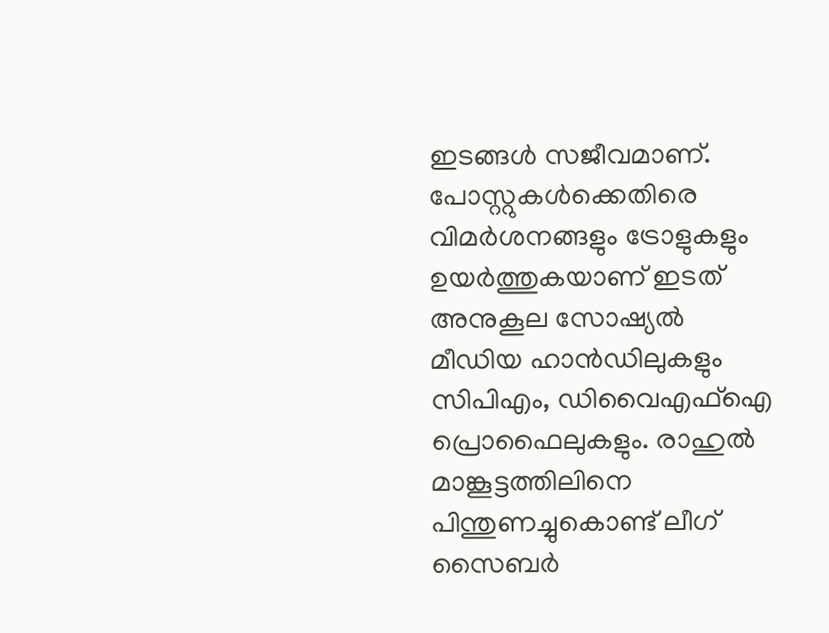ഇടങ്ങള്‍ സജീവമാണ്. പോസ്റ്റുകള്‍ക്കെതിരെ വിമര്‍ശനങ്ങളും ട്രോളുകളും ഉയര്‍ത്തുകയാണ് ഇടത് അനുകൂല സോഷ്യല്‍ മീഡിയ ഹാന്‍ഡിലുകളും സിപിഎം, ഡിവൈഎഫ്‌ഐ പ്രൊഫൈലുകളും. രാഹുല്‍ മാങ്കൂട്ടത്തിലിനെ പിന്തുണച്ചുകൊണ്ട് ലീഗ് സൈബര്‍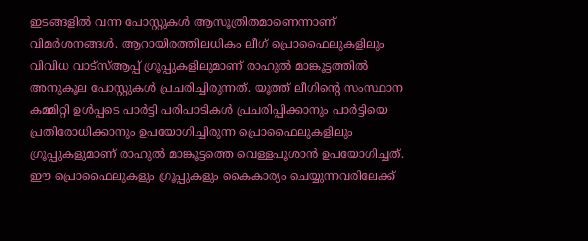ഇടങ്ങളില്‍ വന്ന പോസ്റ്റുകള്‍ ആസൂത്രിതമാണെന്നാണ് വിമര്‍ശനങ്ങള്‍. ആറായിരത്തിലധികം ലീഗ് പ്രൊഫൈലുകളിലും വിവിധ വാട്‌സ്ആപ്പ് ഗ്രൂപ്പുകളിലുമാണ് രാഹുല്‍ മാങ്കൂട്ടത്തില്‍ അനുകൂല പോസ്റ്റുകള്‍ പ്രചരിച്ചിരുന്നത്. യൂത്ത് ലീഗിന്റെ സംസ്ഥാന കമ്മിറ്റി ഉള്‍പ്പടെ പാര്‍ട്ടി പരിപാടികള്‍ പ്രചരിപ്പിക്കാനും പാര്‍ട്ടിയെ പ്രതിരോധിക്കാനും ഉപയോഗിച്ചിരുന്ന പ്രൊഫൈലുകളിലും ഗ്രൂപ്പുകളുമാണ് രാഹുല്‍ മാങ്കൂട്ടത്തെ വെള്ളപൂശാന്‍ ഉപയോഗിച്ചത്. ഈ പ്രൊഫൈലുകളും ഗ്രൂപ്പുകളും കൈകാര്യം ചെയ്യുന്നവരിലേക്ക്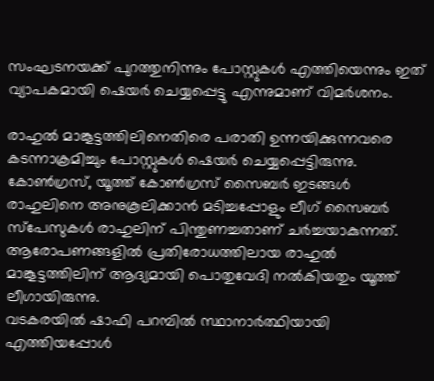സംഘടനയക്ക് പുറത്തുനിന്നും പോസ്റ്റുകള്‍ എത്തിയെന്നും ഇത് വ്യാപകമായി ഷെയര്‍ ചെയ്യപ്പെട്ടു എന്നുമാണ് വിമര്‍ശനം.

രാഹുല്‍ മാങ്കൂട്ടത്തിലിനെതിരെ പരാതി ഉന്നയിക്കുന്നവരെ കടന്നാക്രമിച്ചും പോസ്റ്റുകള്‍ ഷെയര്‍ ചെയ്യപ്പെട്ടിരുന്നു. കോണ്‍ഗ്രസ്, യൂത്ത് കോണ്‍ഗ്രസ് സൈബര്‍ ഇടങ്ങള്‍ രാഹുലിനെ അനുകൂലിക്കാന്‍ മടിച്ചപ്പോളും ലീഗ് സൈബര്‍ സ്‌പേസുകള്‍ രാഹുലിന് പിന്തുണച്ചതാണ് ചര്‍ച്ചയാകുന്നത്. ആരോപണങ്ങളില്‍ പ്രതിരോധത്തിലായ രാഹുല്‍ മാങ്കൂട്ടത്തിലിന് ആദ്യമായി പൊതുവേദി നല്‍കിയതും യൂത്ത് ലീഗായിരുന്നു.
വടകരയില്‍ ഷാഫി പറമ്പില്‍ സ്ഥാനാര്‍ത്ഥിയായി എത്തിയപ്പോള്‍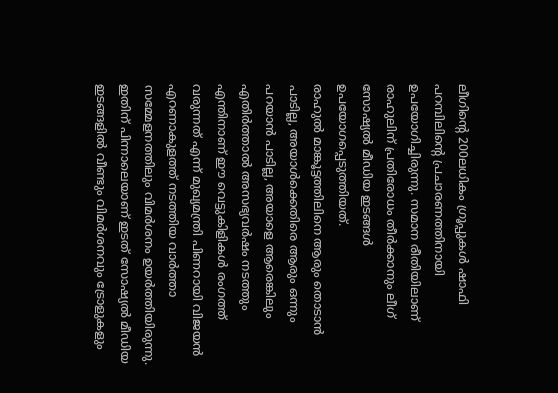ലീഗിന്റെ 200ലധികം ഗ്രൂപ്പുകള്‍ ഷാഫി പറമ്പിലിന്റെ പ്രചാരണത്തിനായി ഉപയോഗിച്ചിരുന്നു. സമാന രീതിയിലാണ് രാഹുലിന് പ്രതിരോധം തീര്‍ക്കാനും ലീഗ് സോഷ്യല്‍ മീഡിയ ഇടങ്ങള്‍ ഉപയോഗപ്പെടുത്തിയത്.
രാഹുല്‍ മാങ്കൂട്ടത്തിലിനെ ആരും തൊടാന്‍ പാടില്ല, അയാള്‍ക്കെതിരെ ആരും ഒന്നും പറയാന്‍ പാടില്ല, അയാളെ ആരെങ്കിലും എതിര്‍ത്താല്‍ അസഭ്യവര്‍ഷം നടത്തും എന്തിനാണ് ഈ വെട്ടുകിളികള്‍ രംഗത്ത് വരുന്നത് എന്ന് മുഖ്യമന്ത്രി പിണറായി വിജയന്‍ എറണാകുളത്ത് നടത്തിയ വാര്‍ത്താ സമ്മേളനത്തിലും വിമര്‍ശനം ഉയര്‍ത്തിയിരുന്നു. ഇതിന് പിന്നാലെയാണ് ഇടത് സോഷ്യല്‍ മീഡിയ ഇടങ്ങളില്‍ വീണ്ടും വിമര്‍ശനവും ട്രോളുകളും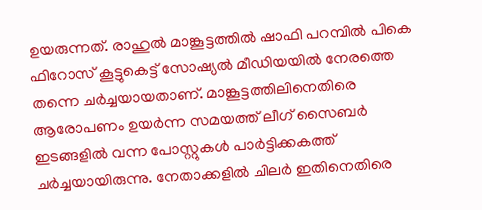ഉയരുന്നത്. രാഹുല്‍ മാങ്കൂട്ടത്തില്‍ ഷാഫി പറമ്പില്‍ പികെ ഫിറോസ് കൂട്ടുകെട്ട് സോഷ്യല്‍ മീഡിയയില്‍ നേരത്തെ തന്നെ ചര്‍ച്ചയായതാണ്. മാങ്കൂട്ടത്തിലിനെതിരെ ആരോപണം ഉയര്‍ന്ന സമയത്ത് ലീഗ് സൈബര്‍ ഇടങ്ങളില്‍ വന്ന പോസ്റ്റുകള്‍ പാര്‍ട്ടിക്കകത്ത് ചര്‍ച്ചയായിരുന്നു. നേതാക്കളില്‍ ചിലര്‍ ഇതിനെതിരെ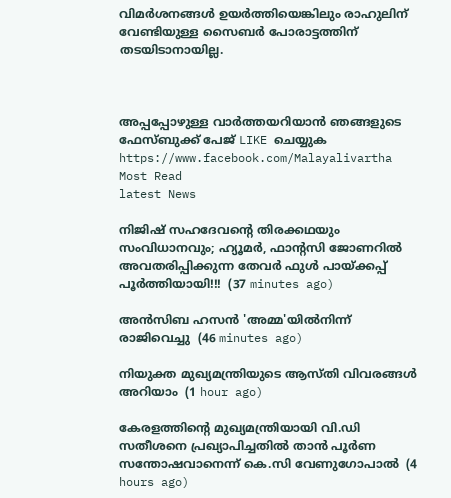വിമര്‍ശനങ്ങള്‍ ഉയര്‍ത്തിയെങ്കിലും രാഹുലിന് വേണ്ടിയുള്ള സൈബര്‍ പോരാട്ടത്തിന് തടയിടാനായില്ല.



അപ്പപ്പോഴുള്ള വാര്‍ത്തയറിയാന്‍ ഞങ്ങളുടെ ഫേസ്‌ബുക്ക്‌ പേജ് LIKE ചെയ്യുക
https://www.facebook.com/Malayalivartha
Most Read
latest News

നിജിഷ് സഹദേവന്റെ തിരക്കഥയും സംവിധാനവും; ഹ്യൂമർ, ഫാന്റസി ജോണറിൽ അവതരിപ്പിക്കുന്ന തേവർ ഫുൾ പായ്ക്കപ്പ് പൂർത്തിയായി!!!  (37 minutes ago)

അന്‍സിബ ഹസന്‍ 'അമ്മ'യില്‍നിന്ന് രാജിവെച്ചു  (46 minutes ago)

നിയുക്ത മുഖ്യമന്ത്രിയുടെ ആസ്തി വിവരങ്ങള്‍ അറിയാം  (1 hour ago)

കേരളത്തിന്‍റെ മുഖ്യമന്ത്രിയായി വി.ഡി സതീശനെ പ്രഖ്യാപിച്ചതിൽ താൻ പൂര്‍ണ സന്തോഷവാനെന്ന് കെ.സി വേണുഗോപാൽ  (4 hours ago)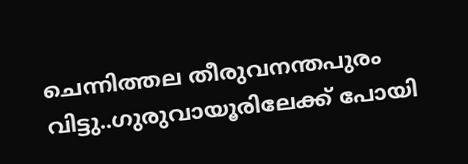ചെന്നിത്തല തീരുവനന്തപുരം വിട്ടു..ഗുരുവായൂരിലേക്ക് പോയി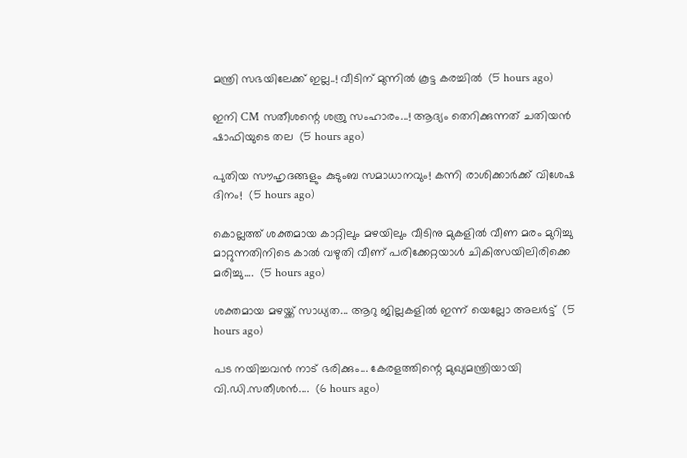മന്ത്രി സഭയിലേക്ക് ഇല്ല..! വീടിന് മുന്നിൽ കൂട്ട കരച്ചിൽ  (5 hours ago)

ഇനി CM സതീശന്റെ ശത്രു സംഹാരം...! ആദ്യം തെറിക്കുന്നത് ചതിയൻ ഷാഫിയുടെ തല  (5 hours ago)

പുതിയ സൗഹൃദങ്ങളും കുടുംബ സമാധാനവും! കന്നി രാശിക്കാർക്ക് വിശേഷ ദിനം!  (5 hours ago)

കൊല്ലത്ത് ശക്തമായ കാറ്റിലും മഴയിലും വീടിനു മുകളിൽ വീണ മരം മുറിച്ചു മാറ്റുന്നതിനിടെ കാൽ വഴുതി വീണ് പരിക്കേറ്റയാൾ ചികിത്സയിലിരിക്കെ മരിച്ചു....  (5 hours ago)

ശക്തമായ മഴയ്ക്ക് സാധ്യത... ആറു ജില്ലകളില്‍ ഇന്ന് യെല്ലോ അലർട്ട്  (5 hours ago)

പട നയിച്ചവൻ നാട് ഭരിക്കും... കേരളത്തിന്റെ മുഖ്യമന്ത്രിയായി വി.ഡി.സതീശൻ....  (6 hours ago)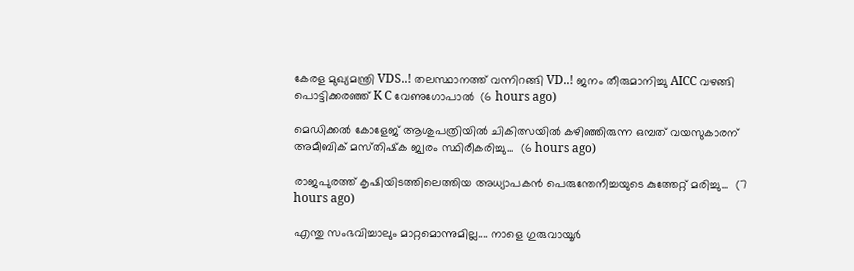കേരള മുഖ്യമന്ത്രി VDS..! തലസ്ഥാനത്ത് വന്നിറങ്ങി VD..! ജനം തീരുമാനിച്ചു AICC വഴങ്ങി പൊട്ടിക്കരഞ്ഞ് K C വേണുഗോപാൽ  (6 hours ago)

മെഡിക്കൽ കോളേജ് ആശുപത്രിയിൽ ചികിത്സയിൽ കഴിഞ്ഞിരുന്ന ഒമ്പത് വയസുകാരന് അമീബിക് മസ്‌തിഷ്‌ക ജ്വരം സ്ഥിരീകരിച്ചു...  (6 hours ago)

രാജപുരത്ത് കൃഷിയിടത്തിലെത്തിയ അധ്യാപകൻ പെരുന്തേനീച്ചയുടെ കുത്തേറ്റ് മരിച്ചു...  (7 hours ago)

എന്തു സംഭവിച്ചാലും മാറ്റമൊന്നുമില്ല.... നാളെ ഗുരുവായൂർ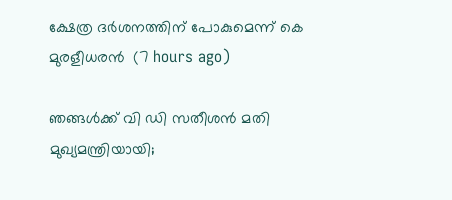ക്ഷേത്ര ദർശനത്തിന് പോകുമെന്ന് കെ മുരളീധരൻ  (7 hours ago)

ഞങ്ങൾക്ക് വി ഡി സതീശൻ മതി മുഖ്യമന്ത്രിയായി;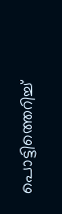പൊട്ടിത്തെറിച്ച്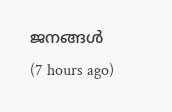ജനങ്ങൾ  (7 hours ago)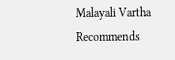Malayali Vartha Recommends